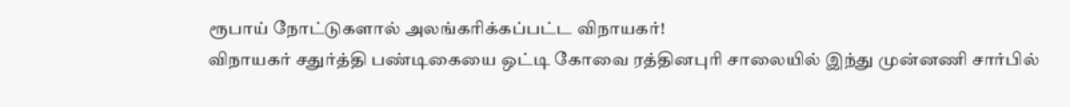ரூபாய் நோட்டுகளால் அலங்கரிக்கப்பட்ட விநாயகர்!
விநாயகர் சதுர்த்தி பண்டிகையை ஒட்டி கோவை ரத்தினபுரி சாலையில் இந்து முன்னணி சார்பில்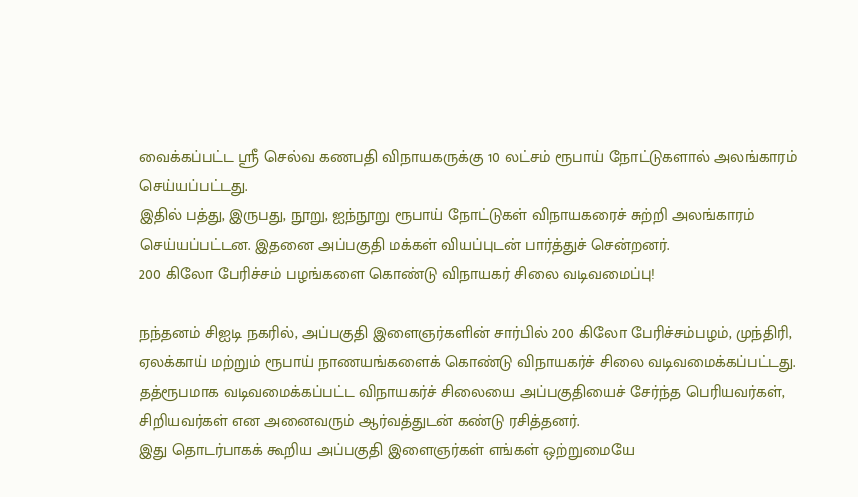வைக்கப்பட்ட ஸ்ரீ செல்வ கணபதி விநாயகருக்கு 10 லட்சம் ரூபாய் நோட்டுகளால் அலங்காரம் செய்யப்பட்டது.
இதில் பத்து, இருபது, நூறு, ஐந்நூறு ரூபாய் நோட்டுகள் விநாயகரைச் சுற்றி அலங்காரம் செய்யப்பட்டன. இதனை அப்பகுதி மக்கள் வியப்புடன் பார்த்துச் சென்றனர்.
200 கிலோ பேரிச்சம் பழங்களை கொண்டு விநாயகர் சிலை வடிவமைப்பு!

நந்தனம் சிஐடி நகரில், அப்பகுதி இளைஞர்களின் சார்பில் 200 கிலோ பேரிச்சம்பழம், முந்திரி, ஏலக்காய் மற்றும் ரூபாய் நாணயங்களைக் கொண்டு விநாயகர்ச் சிலை வடிவமைக்கப்பட்டது.
தத்ரூபமாக வடிவமைக்கப்பட்ட விநாயகர்ச் சிலையை அப்பகுதியைச் சேர்ந்த பெரியவர்கள், சிறியவர்கள் என அனைவரும் ஆர்வத்துடன் கண்டு ரசித்தனர்.
இது தொடர்பாகக் கூறிய அப்பகுதி இளைஞர்கள் எங்கள் ஒற்றுமையே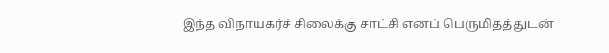இந்த விநாயகர்ச் சிலைக்கு சாட்சி எனப் பெருமிதத்துடன்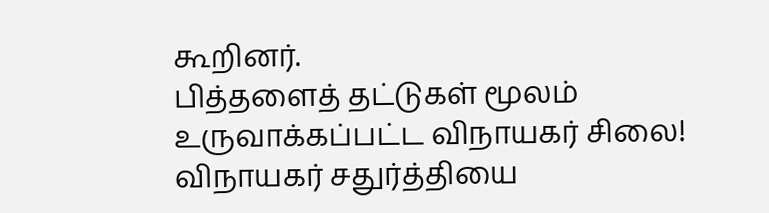கூறினர்.
பித்தளைத் தட்டுகள் மூலம் உருவாக்கப்பட்ட விநாயகர் சிலை!
விநாயகர் சதுர்த்தியை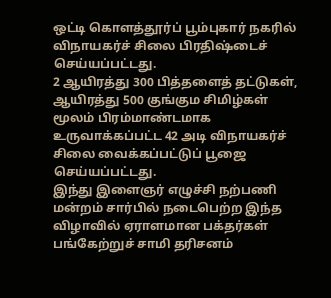ஒட்டி கொளத்தூர்ப் பூம்புகார் நகரில் விநாயகர்ச் சிலை பிரதிஷ்டைச் செய்யப்பட்டது.
2 ஆயிரத்து 300 பித்தளைத் தட்டுகள், ஆயிரத்து 500 குங்கும சிமிழ்கள் மூலம் பிரம்மாண்டமாக உருவாக்கப்பட்ட 42 அடி விநாயகர்ச் சிலை வைக்கப்பட்டுப் பூஜை செய்யப்பட்டது.
இந்து இளைஞர் எழுச்சி நற்பணி மன்றம் சார்பில் நடைபெற்ற இந்த விழாவில் ஏராளமான பக்தர்கள் பங்கேற்றுச் சாமி தரிசனம்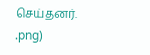செய்தனர்.
.png)